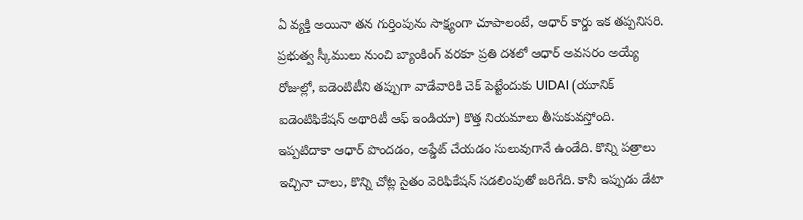ఏ వ్యక్తి అయినా తన గుర్తింపును సాక్ష్యంగా చూపాలంటే, ఆధార్ కార్డు ఇక తప్పనిసరి. ప్రభుత్వ స్కీములు నుంచి బ్యాంకింగ్ వరకూ ప్రతి దశలో ఆధార్ అవసరం అయ్యే రోజుల్లో, ఐడెంటిటీని తప్పుగా వాడేవారికి చెక్ పెట్టేందుకు UIDAI (యూనిక్ ఐడెంటిఫికేషన్ అథారిటీ ఆఫ్ ఇండియా) కొత్త నియమాలు తీసుకువస్తోంది.
ఇప్పటిదాకా ఆధార్ పొందడం, అప్డేట్ చేయడం సులువుగానే ఉండేది. కొన్ని పత్రాలు ఇచ్చినా చాలు, కొన్ని చోట్ల సైతం వెరిఫికేషన్ సడలింపుతో జరిగేది. కానీ ఇప్పుడు డేటా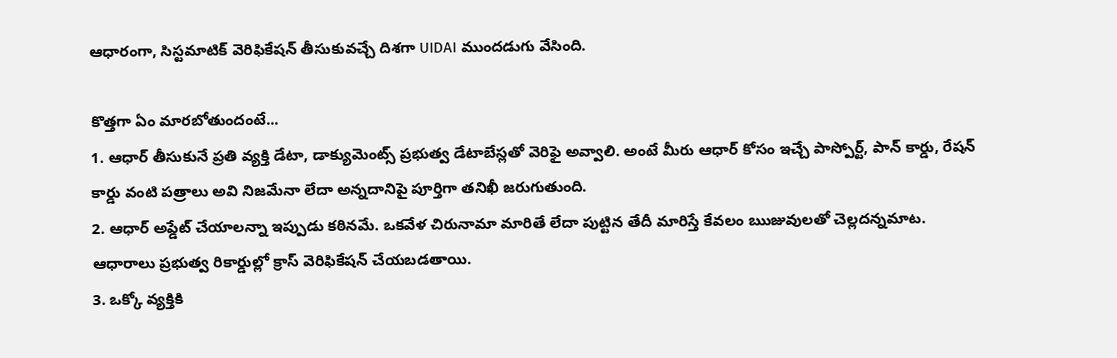ఆధారంగా, సిస్టమాటిక్ వెరిఫికేషన్ తీసుకువచ్చే దిశగా UIDAI ముందడుగు వేసింది.

కొత్తగా ఏం మారబోతుందంటే...
1. ఆధార్ తీసుకునే ప్రతి వ్యక్తి డేటా, డాక్యుమెంట్స్ ప్రభుత్వ డేటాబేస్లతో వెరిఫై అవ్వాలి. అంటే మీరు ఆధార్ కోసం ఇచ్చే పాస్పోర్ట్, పాన్ కార్డు, రేషన్ కార్డు వంటి పత్రాలు అవి నిజమేనా లేదా అన్నదానిపై పూర్తిగా తనిఖీ జరుగుతుంది.
2. ఆధార్ అప్డేట్ చేయాలన్నా ఇప్పుడు కఠినమే. ఒకవేళ చిరునామా మారితే లేదా పుట్టిన తేదీ మారిస్తే కేవలం ఋజువులతో చెల్లదన్నమాట. ఆధారాలు ప్రభుత్వ రికార్డుల్లో క్రాస్ వెరిఫికేషన్ చేయబడతాయి.
3. ఒక్కో వ్యక్తికి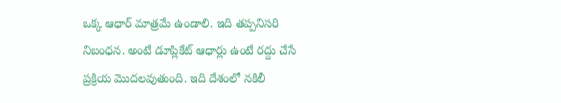ఒక్క ఆధార్ మాత్రమే ఉండాలి. ఇది తప్పనిసరి నిబంధన. అంటే డూప్లికేట్ ఆధార్లు ఉంటే రద్దు చేసే ప్రక్రియ మొదలవుతుంది. ఇది దేశంలో నకిలీ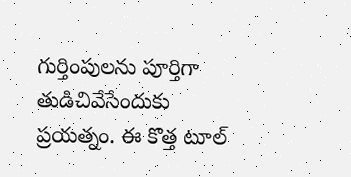గుర్తింపులను పూర్తిగా తుడిచివేసేందుకు ప్రయత్నం. ఈ కొత్త టూల్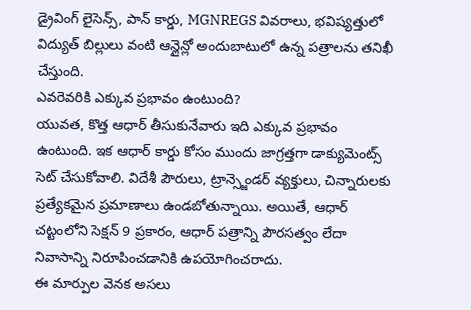డ్రైవింగ్ లైసెన్స్, పాన్ కార్డు, MGNREGS వివరాలు, భవిష్యత్తులో విద్యుత్ బిల్లులు వంటి ఆన్లైన్లో అందుబాటులో ఉన్న పత్రాలను తనిఖీ చేస్తుంది.
ఎవరెవరికి ఎక్కువ ప్రభావం ఉంటుంది?
యువత, కొత్త ఆధార్ తీసుకునేవారు ఇది ఎక్కువ ప్రభావం ఉంటుంది. ఇక ఆధార్ కార్డు కోసం ముందు జాగ్రత్తగా డాక్యుమెంట్స్ సెట్ చేసుకోవాలి. విదేశీ పౌరులు, ట్రాన్స్జెండర్ వ్యక్తులు, చిన్నారులకు ప్రత్యేకమైన ప్రమాణాలు ఉండబోతున్నాయి. అయితే, ఆధార్ చట్టంలోని సెక్షన్ 9 ప్రకారం, ఆధార్ పత్రాన్ని పౌరసత్వం లేదా నివాసాన్ని నిరూపించడానికి ఉపయోగించరాదు.
ఈ మార్పుల వెనక అసలు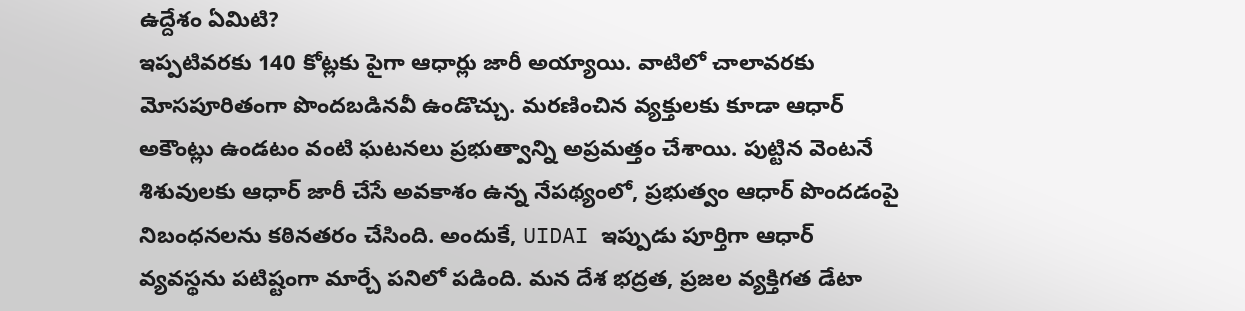ఉద్దేశం ఏమిటి?
ఇప్పటివరకు 140 కోట్లకు పైగా ఆధార్లు జారీ అయ్యాయి. వాటిలో చాలావరకు మోసపూరితంగా పొందబడినవీ ఉండొచ్చు. మరణించిన వ్యక్తులకు కూడా ఆధార్ అకౌంట్లు ఉండటం వంటి ఘటనలు ప్రభుత్వాన్ని అప్రమత్తం చేశాయి. పుట్టిన వెంటనే శిశువులకు ఆధార్ జారీ చేసే అవకాశం ఉన్న నేపథ్యంలో, ప్రభుత్వం ఆధార్ పొందడంపై నిబంధనలను కఠినతరం చేసింది. అందుకే, UIDAI ఇప్పుడు పూర్తిగా ఆధార్ వ్యవస్థను పటిష్టంగా మార్చే పనిలో పడింది. మన దేశ భద్రత, ప్రజల వ్యక్తిగత డేటా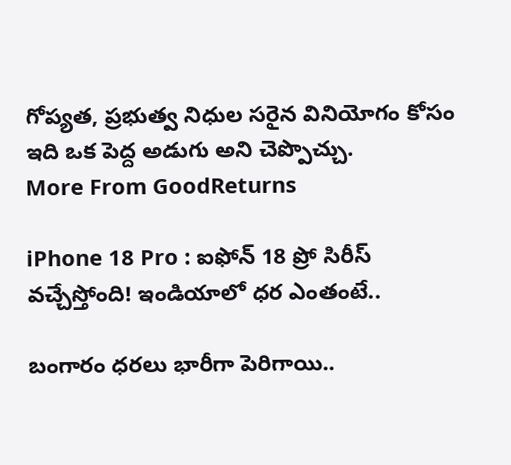గోప్యత, ప్రభుత్వ నిధుల సరైన వినియోగం కోసం ఇది ఒక పెద్ద అడుగు అని చెప్పొచ్చు.
More From GoodReturns

iPhone 18 Pro : ఐఫోన్ 18 ప్రో సిరీస్ వచ్చేస్తోంది! ఇండియాలో ధర ఎంతంటే..

బంగారం ధరలు భారీగా పెరిగాయి..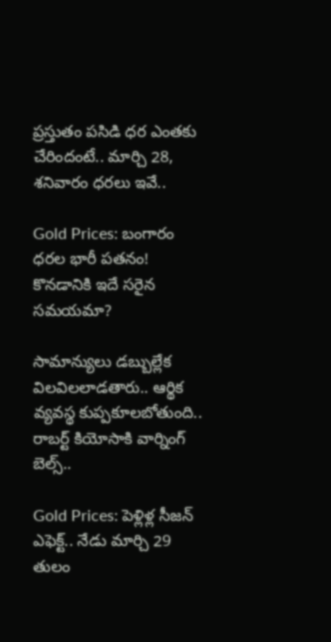ప్రస్తుతం పసిడి ధర ఎంతకు చేరిందంటే.. మార్చి 28, శనివారం ధరలు ఇవే..

Gold Prices: బంగారం ధరల భారీ పతనం! కొనడానికి ఇదే సరైన సమయమా?

సామాన్యులు డబ్బుల్లేక విలవిలలాడతారు.. ఆర్థిక వ్యవస్థ కుప్పకూలబోతుంది.. రాబర్ట్ కియోసాకి వార్నింగ్ బెల్స్..

Gold Prices: పెళ్లిళ్ల సీజన్ ఎఫెక్ట్.. నేడు మార్చి 29 తులం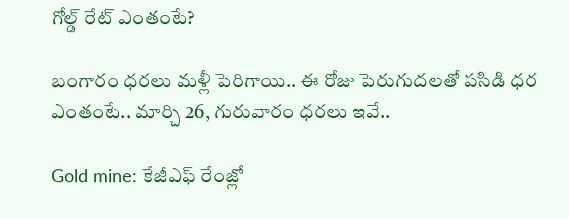గోల్డ్ రేట్ ఎంతంటే?

బంగారం ధరలు మళ్లీ పెరిగాయి.. ఈ రోజు పెరుగుదలతో పసిడి ధర ఎంతంటే.. మార్చి 26, గురువారం ధరలు ఇవే..

Gold mine: కేజీఎఫ్ రేంజ్లో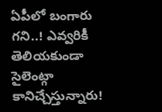ఏపీలో బంగారు గని..! ఎవ్వరికీ తెలియకుండా సైలెంట్గా కానిచ్చేస్తున్నారు!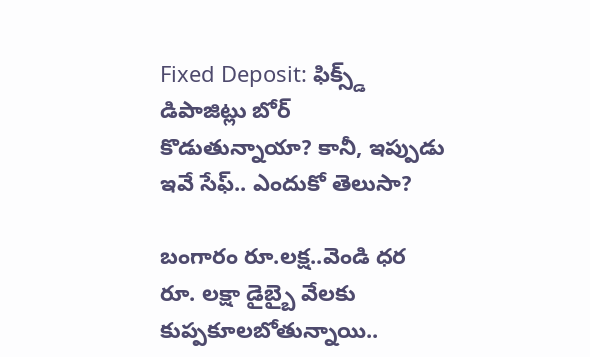Fixed Deposit: ఫిక్స్డ్ డిపాజిట్లు బోర్ కొడుతున్నాయా? కానీ, ఇప్పుడు ఇవే సేఫ్.. ఎందుకో తెలుసా?

బంగారం రూ.లక్ష..వెండి ధర రూ. లక్షా డైబ్బై వేలకు కుప్పకూలబోతున్నాయి..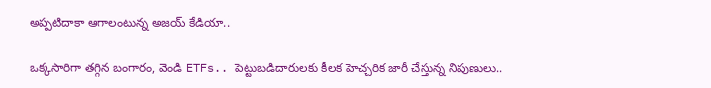అప్పటిదాకా ఆగాలంటున్న అజయ్ కేడియా..

ఒక్కసారిగా తగ్గిన బంగారం, వెండి ETFs.. పెట్టుబడిదారులకు కీలక హెచ్చరిక జారీ చేస్తున్న నిపుణులు..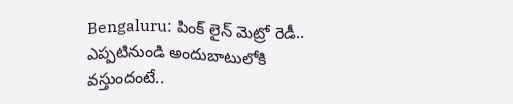Bengaluru: పింక్ లైన్ మెట్రో రెడీ.. ఎప్పటినుండి అందుబాటులోకి వస్తుందంటే..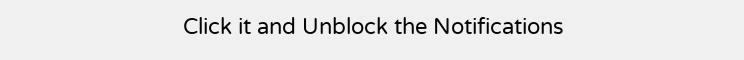Click it and Unblock the Notifications